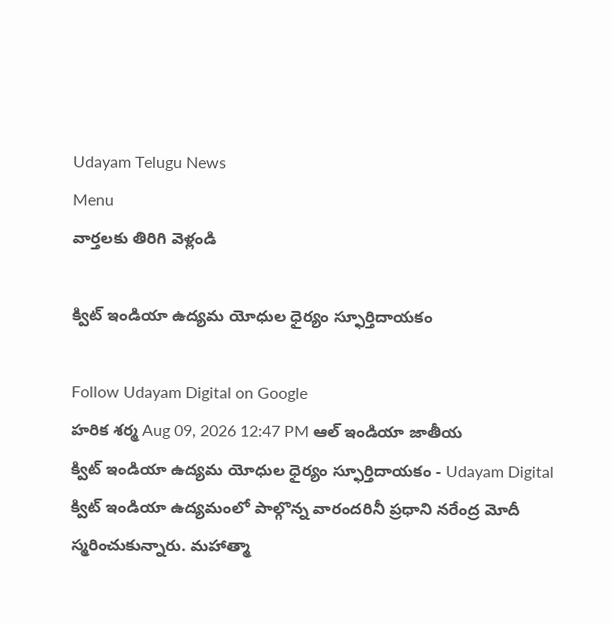Udayam Telugu News
Menu
వార్తలకు తిరిగి వెళ్లండి

క్విట్‌ ఇండియా ఉద్యమ యోధుల ధైర్యం స్ఫూర్తిదాయకం

Follow Udayam Digital on Google
హరిక శర్మ Aug 09, 2026 12:47 PM ఆల్ ఇండియా జాతీయ
క్విట్‌ ఇండియా ఉద్యమ యోధుల ధైర్యం స్ఫూర్తిదాయకం - Udayam Digital
క్విట్‌ ఇండియా ఉద్యమంలో పాల్గొన్న వారందరినీ ప్రధాని నరేంద్ర మోదీ స్మరించుకున్నారు. మహాత్మా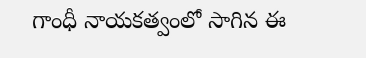గాంధీ నాయకత్వంలో సాగిన ఈ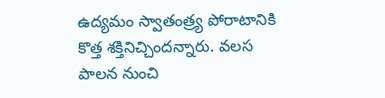ఉద్యమం స్వాతంత్ర్య పోరాటానికి కొత్త శక్తినిచ్చిందన్నారు. వలస పాలన నుంచి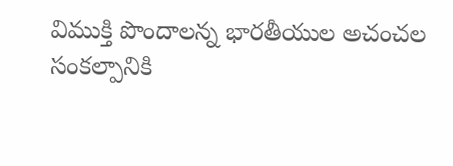విముక్తి పొందాలన్న భారతీయుల అచంచల సంకల్పానికి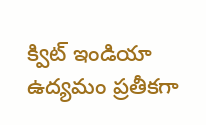క్విట్‌ ఇండియా ఉద్యమం ప్రతీకగా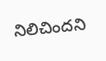నిలిచిందని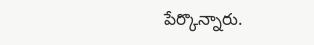పేర్కొన్నారు.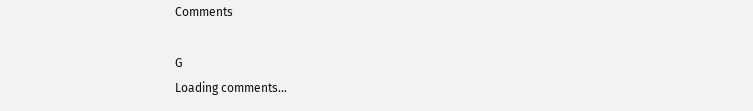Comments

G
Loading comments...